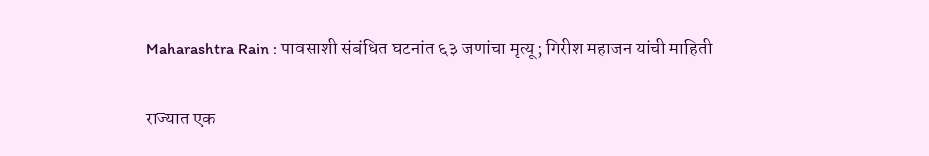Maharashtra Rain : पावसाशी संबंधित घटनांत ६३ जणांचा मृत्यू; गिरीश महाजन यांची माहिती

राज्यात एक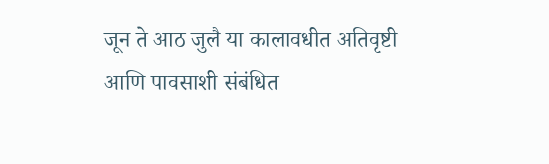जून ते आठ जुलै या कालावधीत अतिवृष्टी आणि पावसाशी संबंधित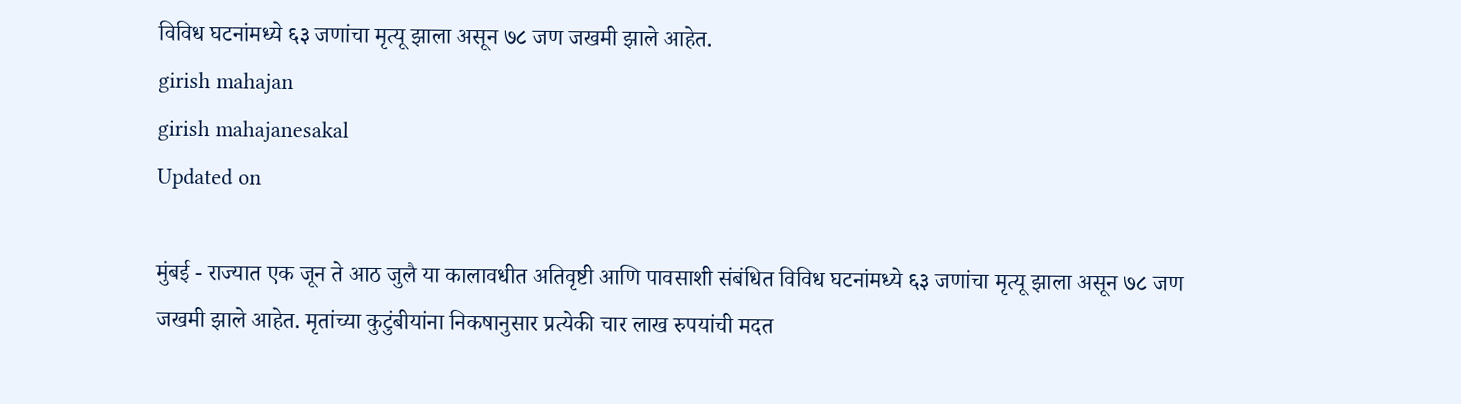विविध घटनांमध्ये ६३ जणांचा मृत्यू झाला असून ७८ जण जखमी झाले आहेत.
girish mahajan
girish mahajanesakal
Updated on

मुंबई - राज्यात एक जून ते आठ जुलै या कालावधीत अतिवृष्टी आणि पावसाशी संबंधित विविध घटनांमध्ये ६३ जणांचा मृत्यू झाला असून ७८ जण जखमी झाले आहेत. मृतांच्या कुटुंबीयांना निकषानुसार प्रत्येकी चार लाख रुपयांची मदत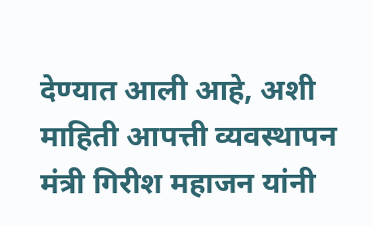देण्यात आली आहे, अशी माहिती आपत्ती व्यवस्थापन मंत्री गिरीश महाजन यांनी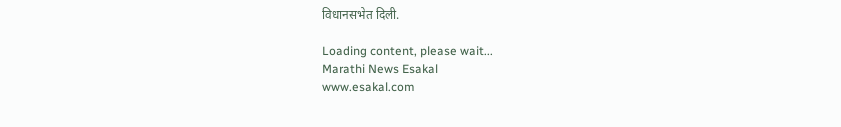विधानसभेत दिली.

Loading content, please wait...
Marathi News Esakal
www.esakal.com